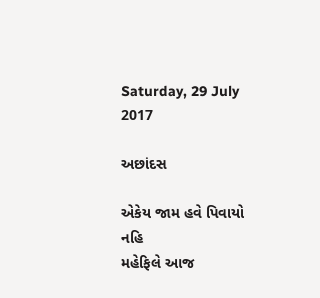Saturday, 29 July 2017

અછાંદસ

એકેય જામ હવે પિવાયો નહિ
મહેફિલે આજ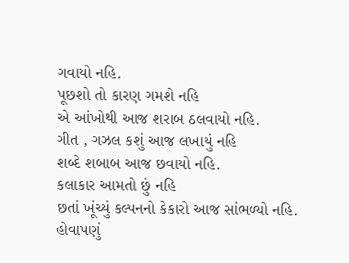ગવાયો નહિ.
પૂછશો તો કારણ ગમશે નહિ
એ આંખોથી આજ શરાબ ઠલવાયો નહિ.
ગીત , ગઝલ કશું આજ લખાયું નહિ
શબ્દે શબાબ આજ છવાયો નહિ.
કલાકાર આમતો છું નહિ
છતાં ખૂંચ્યું કલ્પનનો કેકારો આજ સાંભળ્યો નહિ.
હોવાપણું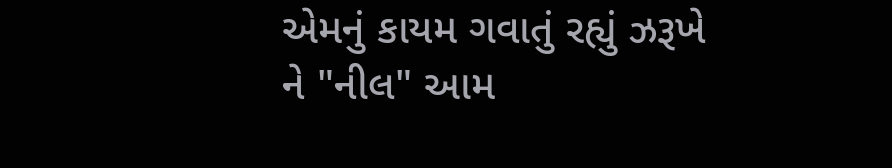એમનું કાયમ ગવાતું રહ્યું ઝરૂખે
ને "નીલ" આમ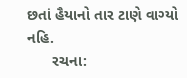છતાં હૈયાનો તાર ટાણે વાગ્યો નહિ.
      રચના: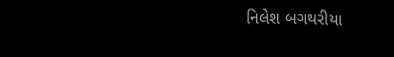નિલેશ બગથરીયા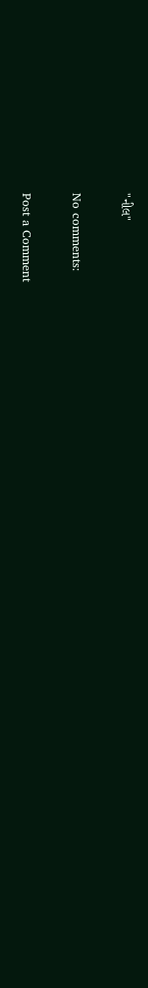"નીલ"

No comments:

Post a Comment